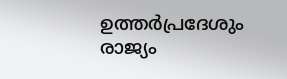ഉത്തർപ്രദേശും രാജ്യം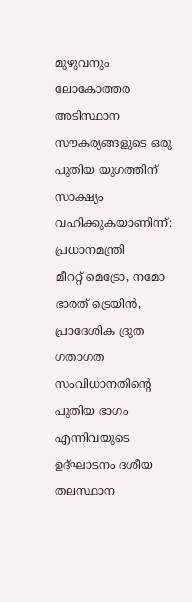മുഴുവനും ലോകോത്തര അടിസ്ഥാന സൗകര്യങ്ങളുടെ ഒരു പുതിയ യുഗത്തിന് സാക്ഷ്യം വഹിക്കുകയാണിന്ന്: പ്രധാനമന്ത്രി
മീററ്റ് മെട്രോ, നമോ ഭാരത് ട്രെയിൻ, പ്രാദേശിക ദ്രുത ഗതാഗത സംവിധാനതിന്റെ പുതിയ ഭാഗം എന്നിവയുടെ ഉദ്ഘാടനം ദശീയ തലസ്ഥാന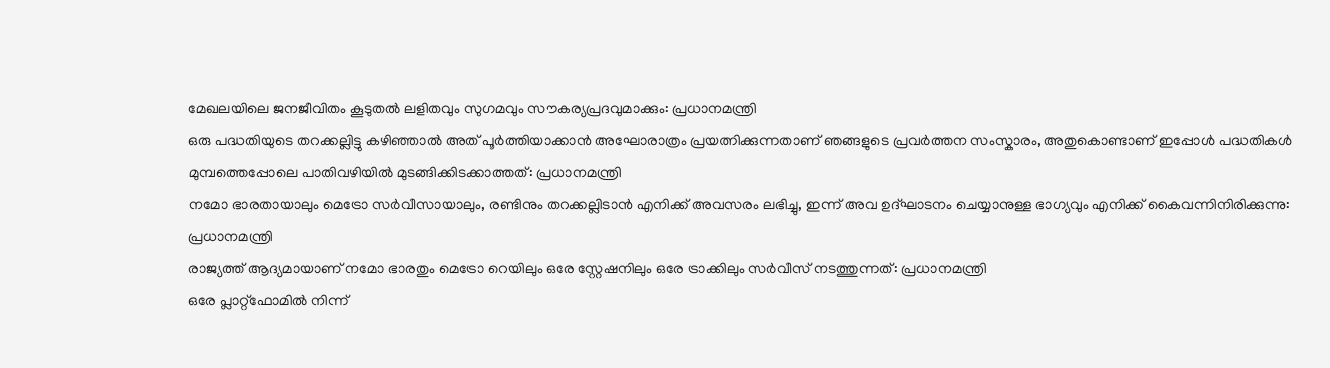മേഖലയിലെ ജനജീവിതം കൂടുതൽ ലളിതവും സുഗമവും സൗകര്യപ്രദവുമാക്കും: പ്രധാനമന്ത്രി
ഒരു പദ്ധതിയുടെ തറക്കല്ലിട്ടു കഴിഞ്ഞാൽ അത് പൂർത്തിയാക്കാൻ അഘോരാത്രം പ്രയത്നിക്കുന്നതാണ് ഞങ്ങളുടെ പ്രവർത്തന സംസ്കാരം, അതുകൊണ്ടാണ് ഇപ്പോൾ പദ്ധതികൾ മുമ്പത്തെപ്പോലെ പാതിവഴിയിൽ മുടങ്ങിക്കിടക്കാത്തത്: പ്രധാനമന്ത്രി
നമോ ഭാരതായാലും മെട്രോ സർവീസായാലും, രണ്ടിനും തറക്കല്ലിടാൻ എനിക്ക് അവസരം ലഭിച്ചു, ഇന്ന് അവ ഉദ്ഘാടനം ചെയ്യാനുള്ള ഭാഗ്യവും എനിക്ക് കൈവന്നിനിരിക്കുന്നു: പ്രധാനമന്ത്രി
രാജ്യത്ത് ആദ്യമായാണ് നമോ ഭാരതും മെട്രോ റെയിലും ഒരേ സ്റ്റേഷനിലും ഒരേ ട്രാക്കിലും സർവീസ് നടത്തുന്നത്: പ്രധാനമന്ത്രി
ഒരേ പ്ലാറ്റ്‌ഫോമിൽ നിന്ന്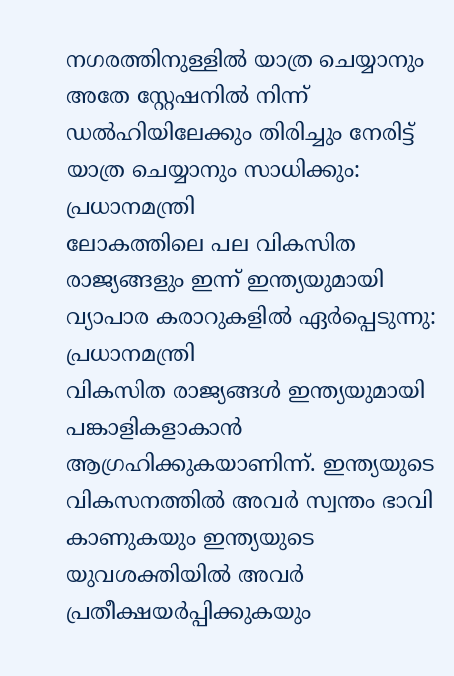നഗരത്തിനുള്ളിൽ യാത്ര ചെയ്യാനും അതേ സ്റ്റേഷനിൽ നിന്ന് ഡൽഹിയിലേക്കും തിരിച്ചും നേരിട്ട് യാത്ര ചെയ്യാനും സാധിക്കും: പ്രധാനമന്ത്രി
ലോകത്തിലെ പല വികസിത രാജ്യങ്ങളും ഇന്ന് ഇന്ത്യയുമായി വ്യാപാര കരാറുകളിൽ ഏർപ്പെടുന്നു: പ്രധാനമന്ത്രി
വികസിത രാജ്യങ്ങൾ ഇന്ത്യയുമായി പങ്കാളികളാകാൻ ആഗ്രഹിക്കുകയാണിന്ന്. ഇന്ത്യയുടെ വികസനത്തിൽ അവർ സ്വന്തം ഭാവി കാണുകയും ഇന്ത്യയുടെ യുവശക്തിയിൽ അവർ പ്രതീക്ഷയർപ്പിക്കുകയും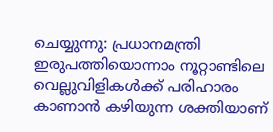ചെയ്യുന്നു: പ്രധാനമന്ത്രി
ഇരുപത്തിയൊന്നാം നൂറ്റാണ്ടിലെ വെല്ലുവിളികൾക്ക് പരിഹാരം കാണാൻ കഴിയുന്ന ശക്തിയാണ്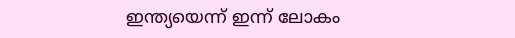ഇന്ത്യയെന്ന് ഇന്ന് ലോകം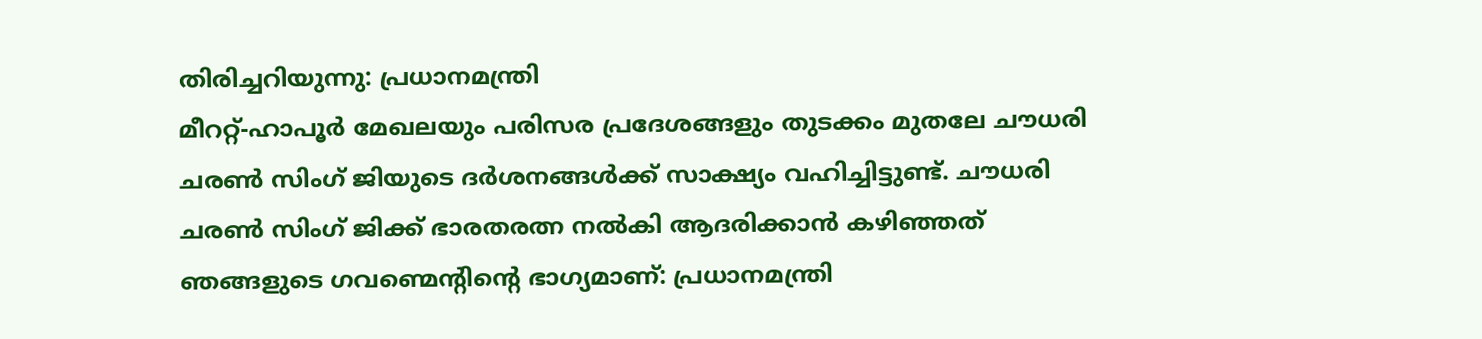തിരിച്ചറിയുന്നു: പ്രധാനമന്ത്രി
മീററ്റ്-ഹാപൂർ മേഖലയും പരിസര പ്രദേശങ്ങളും തുടക്കം മുതലേ ചൗധരി ചരൺ സിംഗ് ജിയുടെ ദർശനങ്ങൾക്ക് സാക്ഷ്യം വഹിച്ചിട്ടുണ്ട്. ചൗധരി ചരൺ സിംഗ് ജിക്ക് ഭാരതരത്ന നൽകി ആദരിക്കാൻ കഴിഞ്ഞത് ഞങ്ങളുടെ ഗവണ്മെന്റിന്റെ ഭാഗ്യമാണ്: പ്രധാനമന്ത്രി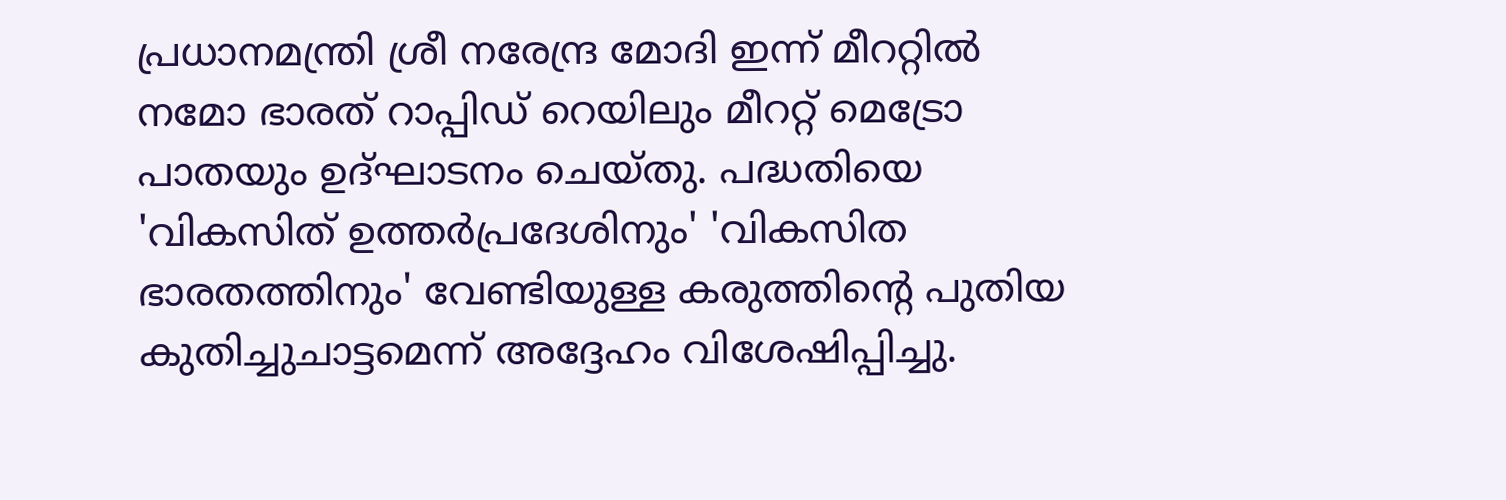പ്രധാനമന്ത്രി ശ്രീ നരേന്ദ്ര മോദി ഇന്ന് മീററ്റിൽ നമോ ഭാരത് റാപ്പിഡ് റെയിലും മീററ്റ് മെട്രോ പാതയും ഉദ്ഘാടനം ചെയ്തു. പദ്ധതിയെ 'വികസിത് ഉത്തർപ്രദേശിനും' 'വികസിത ഭാരതത്തിനും' വേണ്ടിയുള്ള കരുത്തിന്റെ പുതിയ കുതിച്ചുചാട്ടമെന്ന് അദ്ദേഹം വിശേഷിപ്പിച്ചു.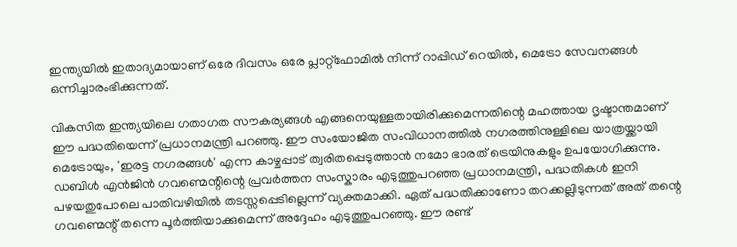ഇന്ത്യയിൽ ഇതാദ്യമായാണ് ഒരേ ദിവസം ഒരേ പ്ലാറ്റ്‌ഫോമിൽ നിന്ന് റാപ്പിഡ് റെയിൽ, മെട്രോ സേവനങ്ങൾ ഒന്നിച്ചാരംഭിക്കുന്നത്.

വികസിത ഇന്ത്യയിലെ ഗതാഗത സൗകര്യങ്ങൾ എങ്ങനെയുള്ളതായിരിക്കുമെന്നതിന്റെ മഹത്തായ ദൃഷ്ടാന്തമാണ് ഈ പദ്ധതിയെന്ന് പ്രധാനമന്ത്രി പറഞ്ഞു. ഈ സംയോജിത സംവിധാനത്തിൽ നഗരത്തിനുള്ളിലെ യാത്രയ്ക്കായി മെട്രോയും, 'ഇരട്ട നഗരങ്ങൾ' എന്ന കാഴ്ചപ്പാട് ത്വരിതപ്പെടുത്താൻ നമോ ഭാരത് ട്രെയിനുകളും ഉപയോഗിക്കുന്നു. ഡബിൾ എൻജിൻ ഗവണ്മെന്റിന്റെ പ്രവർത്തന സംസ്കാരം എടുത്തുപറഞ്ഞ പ്രധാനമന്ത്രി, പദ്ധതികൾ ഇനി പഴയതുപോലെ പാതിവഴിയിൽ തടസ്സപ്പെടില്ലെന്ന് വ്യക്തമാക്കി. ഏത് പദ്ധതിക്കാണോ തറക്കല്ലിടുന്നത് അത് തന്റെ ഗവണ്മെന്റ് തന്നെ പൂർത്തിയാക്കുമെന്ന് അദ്ദേഹം എടുത്തുപറഞ്ഞു. ഈ രണ്ട്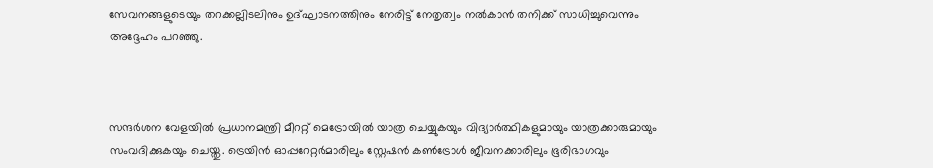സേവനങ്ങളുടെയും തറക്കല്ലിടലിനും ഉദ്ഘാടനത്തിനും നേരിട്ട് നേതൃത്വം നൽകാൻ തനിക്ക് സാധിച്ചുവെന്നും അദ്ദേഹം പറഞ്ഞു.



സന്ദർശന വേളയിൽ പ്രധാനമന്ത്രി മീററ്റ് മെട്രോയിൽ യാത്ര ചെയ്യുകയും വിദ്യാർത്ഥികളുമായും യാത്രക്കാരുമായും സംവദിക്കുകയും ചെയ്തു. ട്രെയിൻ ഓപ്പറേറ്റർമാരിലും സ്റ്റേഷൻ കൺട്രോൾ ജീവനക്കാരിലും ഭൂരിഭാഗവും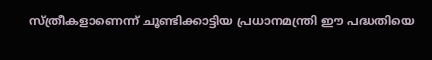സ്ത്രീകളാണെന്ന് ചൂണ്ടിക്കാട്ടിയ പ്രധാനമന്ത്രി ഈ പദ്ധതിയെ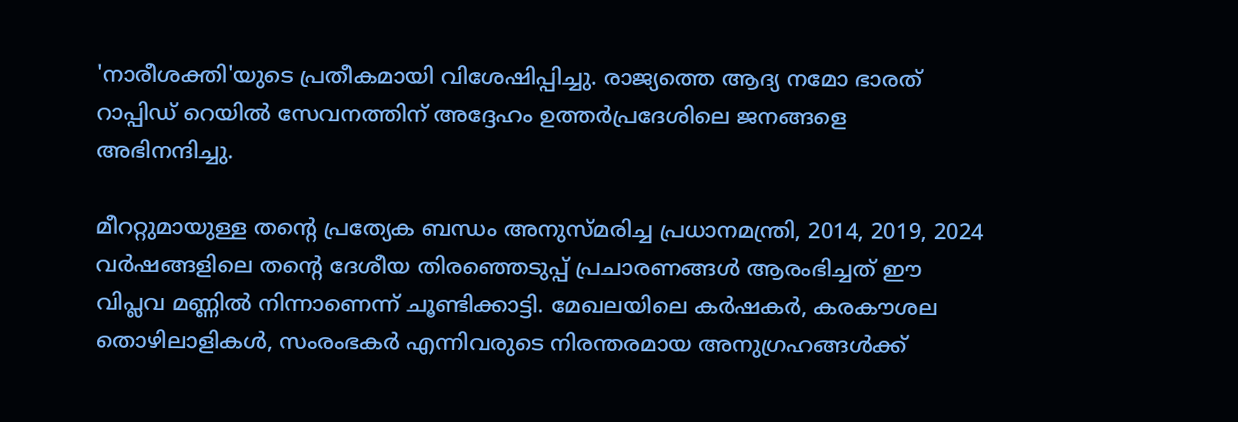'നാരീശക്തി'യുടെ പ്രതീകമായി വിശേഷിപ്പിച്ചു. രാജ്യത്തെ ആദ്യ നമോ ഭാരത് റാപ്പിഡ് റെയിൽ സേവനത്തിന് അദ്ദേഹം ഉത്തർപ്രദേശിലെ ജനങ്ങളെ അഭിനന്ദിച്ചു.

മീററ്റുമായുള്ള തന്റെ പ്രത്യേക ബന്ധം അനുസ്മരിച്ച പ്രധാനമന്ത്രി, 2014, 2019, 2024 വർഷങ്ങളിലെ തന്റെ ദേശീയ തിരഞ്ഞെടുപ്പ് പ്രചാരണങ്ങൾ ആരംഭിച്ചത് ഈ വിപ്ലവ മണ്ണിൽ നിന്നാണെന്ന് ചൂണ്ടിക്കാട്ടി. മേഖലയിലെ കർഷകർ, കരകൗശല തൊഴിലാളികൾ, സംരംഭകർ എന്നിവരുടെ നിരന്തരമായ അനുഗ്രഹങ്ങൾക്ക്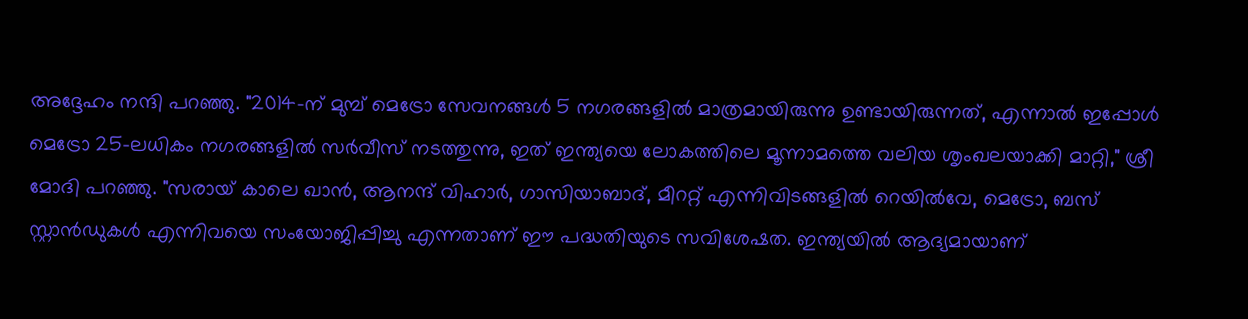അദ്ദേഹം നന്ദി പറഞ്ഞു. "2014-ന് മുമ്പ് മെട്രോ സേവനങ്ങൾ 5 നഗരങ്ങളിൽ മാത്രമായിരുന്നു ഉണ്ടായിരുന്നത്, എന്നാൽ ഇപ്പോൾ മെട്രോ 25-ലധികം നഗരങ്ങളിൽ സർവീസ് നടത്തുന്നു, ഇത് ഇന്ത്യയെ ലോകത്തിലെ മൂന്നാമത്തെ വലിയ ശൃംഖലയാക്കി മാറ്റി," ശ്രീ മോദി പറഞ്ഞു. "സരായ് കാലെ ഖാൻ, ആനന്ദ് വിഹാർ, ഗാസിയാബാദ്, മീററ്റ് എന്നിവിടങ്ങളിൽ റെയിൽവേ, മെട്രോ, ബസ് സ്റ്റാൻഡുകൾ എന്നിവയെ സംയോജിപ്പിച്ചു എന്നതാണ് ഈ പദ്ധതിയുടെ സവിശേഷത. ഇന്ത്യയിൽ ആദ്യമായാണ്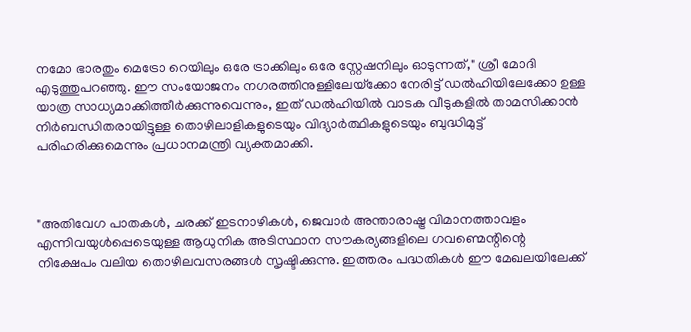നമോ ഭാരതും മെട്രോ റെയിലും ഒരേ ട്രാക്കിലും ഒരേ സ്റ്റേഷനിലും ഓടുന്നത്," ശ്രീ മോദി എടുത്തുപറഞ്ഞു. ഈ സംയോജനം നഗരത്തിനുള്ളിലേയ്‌ക്കോ നേരിട്ട് ഡൽഹിയിലേക്കോ ഉള്ള യാത്ര സാധ്യമാക്കിത്തീർക്കുന്നുവെന്നും, ഇത് ഡൽഹിയിൽ വാടക വീടുകളിൽ താമസിക്കാൻ നിർബന്ധിതരായിട്ടുള്ള തൊഴിലാളികളുടെയും വിദ്യാർത്ഥികളുടെയും ബുദ്ധിമുട്ട് പരിഹരിക്കുമെന്നും പ്രധാനമന്ത്രി വ്യക്തമാക്കി.



"അതിവേഗ പാതകൾ, ചരക്ക് ഇടനാഴികൾ, ജെവാർ അന്താരാഷ്ട്ര വിമാനത്താവളം എന്നിവയുൾപ്പെടെയുള്ള ആധുനിക അടിസ്ഥാന സൗകര്യങ്ങളിലെ ഗവണ്മെന്റിന്റെ നിക്ഷേപം വലിയ തൊഴിലവസരങ്ങൾ സൃഷ്ടിക്കുന്നു. ഇത്തരം പദ്ധതികൾ ഈ മേഖലയിലേക്ക്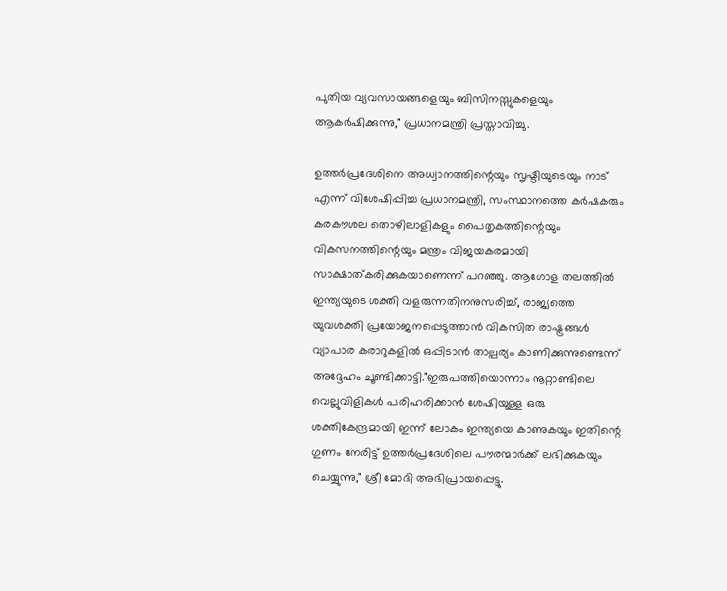പുതിയ വ്യവസായങ്ങളെയും ബിസിനസ്സുകളെയും ആകർഷിക്കുന്നു," പ്രധാനമന്ത്രി പ്രസ്താവിച്ചു.

ഉത്തർപ്രദേശിനെ അധ്വാനത്തിന്റെയും സൃഷ്ടിയുടെയും നാട് എന്ന് വിശേഷിപ്പിച്ച പ്രധാനമന്ത്രി, സംസ്ഥാനത്തെ കർഷകരും കരകൗശല തൊഴിലാളികളും പൈതൃകത്തിന്റെയും വികസനത്തിന്റെയും മന്ത്രം വിജയകരമായി സാക്ഷാത്കരിക്കുകയാണെന്ന് പറഞ്ഞു. ആഗോള തലത്തിൽ  ഇന്ത്യയുടെ ശക്തി വളരുന്നതിനനുസരിച്ച്, രാജ്യത്തെ യുവശക്തി പ്രയോജനപ്പെടുത്താൻ വികസിത രാഷ്ട്രങ്ങൾ വ്യാപാര കരാറുകളിൽ ഒപ്പിടാൻ താല്പര്യം കാണിക്കുന്നുണ്ടെന്ന് അദ്ദേഹം ചൂണ്ടിക്കാട്ടി."ഇരുപത്തിയൊന്നാം നൂറ്റാണ്ടിലെ വെല്ലുവിളികൾ പരിഹരിക്കാൻ ശേഷിയുള്ള ഒരു ശക്തികേന്ദ്രമായി ഇന്ന് ലോകം ഇന്ത്യയെ കാണുകയും ഇതിന്റെ ഗുണം നേരിട്ട് ഉത്തർപ്രദേശിലെ പൗരന്മാർക്ക് ലഭിക്കുകയും ചെയ്യുന്നു," ശ്രീ മോദി അഭിപ്രായപ്പെട്ടു.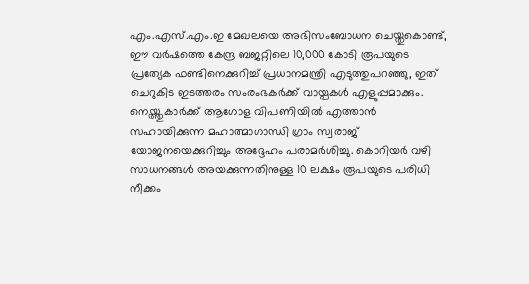എം.എസ്.എം.ഇ മേഖലയെ അഭിസംബോധന ചെയ്തുകൊണ്ട്, ഈ വർഷത്തെ കേന്ദ്ര ബജറ്റിലെ 10,000 കോടി രൂപയുടെ പ്രത്യേക ഫണ്ടിനെക്കുറിച്ച് പ്രധാനമന്ത്രി എടുത്തുപറഞ്ഞു, ഇത് ചെറുകിട ഇടത്തരം സംരംഭകർക്ക് വായ്പകൾ എളുപ്പമാക്കും. നെയ്ത്തുകാർക്ക് ആഗോള വിപണിയിൽ എത്താൻ സഹായിക്കുന്ന മഹാത്മാഗാന്ധി ഗ്രാം സ്വരാജ് യോജനയെക്കുറിച്ചും അദ്ദേഹം പരാമർശിച്ചു. കൊറിയർ വഴി സാധനങ്ങൾ അയക്കുന്നതിനുള്ള 10 ലക്ഷം രൂപയുടെ പരിധി നീക്കം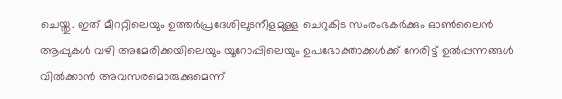ചെയ്തു. ഇത് മീററ്റിലെയും ഉത്തർപ്രദേശിലുടനീളമുള്ള ചെറുകിട സംരംഭകർക്കും ഓൺലൈൻ ആപ്പുകൾ വഴി അമേരിക്കയിലെയും യൂറോപ്പിലെയും ഉപഭോക്താക്കൾക്ക് നേരിട്ട് ഉൽപ്പന്നങ്ങൾ വിൽക്കാൻ അവസരമൊരുക്കുമെന്ന്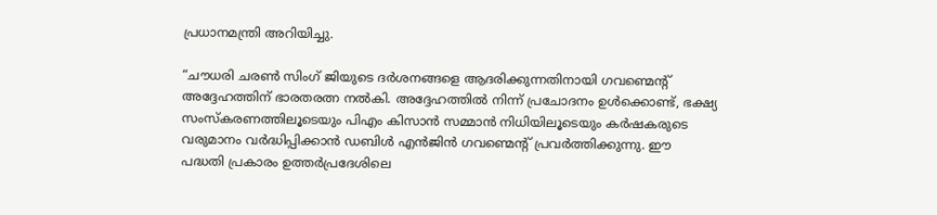പ്രധാനമന്ത്രി അറിയിച്ചു.

“ചൗധരി ചരൺ സിംഗ് ജിയുടെ ദർശനങ്ങളെ ആദരിക്കുന്നതിനായി ഗവണ്മെന്റ് അദ്ദേഹത്തിന് ഭാരതരത്ന നൽകി. അദ്ദേഹത്തിൽ നിന്ന് പ്രചോദനം ഉൾക്കൊണ്ട്, ഭക്ഷ്യ സംസ്കരണത്തിലൂടെയും പിഎം കിസാൻ സമ്മാൻ നിധിയിലൂടെയും കർഷകരുടെ വരുമാനം വർദ്ധിപ്പിക്കാൻ ഡബിൾ എൻജിൻ ഗവണ്മെന്റ് പ്രവർത്തിക്കുന്നു. ഈ പദ്ധതി പ്രകാരം ഉത്തർപ്രദേശിലെ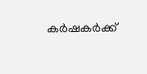കർഷകർക്ക്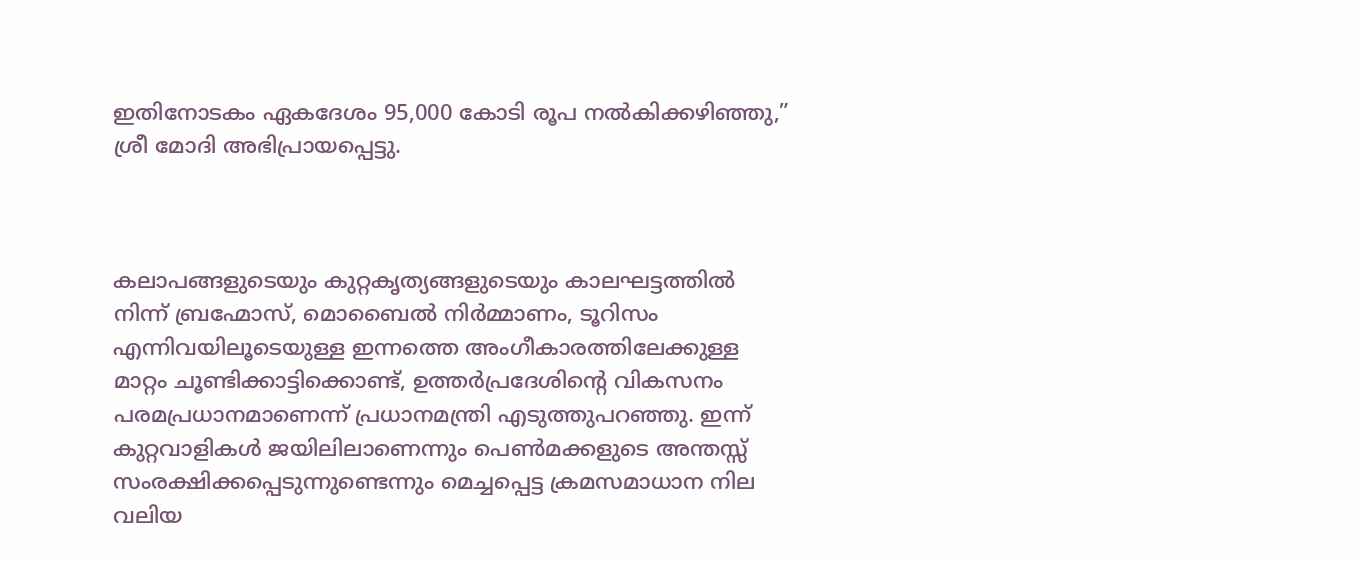ഇതിനോടകം ഏകദേശം 95,000 കോടി രൂപ നൽകിക്കഴിഞ്ഞു,” ശ്രീ മോദി അഭിപ്രായപ്പെട്ടു.



കലാപങ്ങളുടെയും കുറ്റകൃത്യങ്ങളുടെയും കാലഘട്ടത്തിൽ നിന്ന് ബ്രഹ്മോസ്, മൊബൈൽ നിർമ്മാണം, ടൂറിസം എന്നിവയിലൂടെയുള്ള ഇന്നത്തെ അംഗീകാരത്തിലേക്കുള്ള മാറ്റം ചൂണ്ടിക്കാട്ടിക്കൊണ്ട്, ഉത്തർപ്രദേശിന്റെ വികസനം പരമപ്രധാനമാണെന്ന് പ്രധാനമന്ത്രി എടുത്തുപറഞ്ഞു. ഇന്ന് കുറ്റവാളികൾ ജയിലിലാണെന്നും പെൺമക്കളുടെ അന്തസ്സ് സംരക്ഷിക്കപ്പെടുന്നുണ്ടെന്നും മെച്ചപ്പെട്ട ക്രമസമാധാന നില വലിയ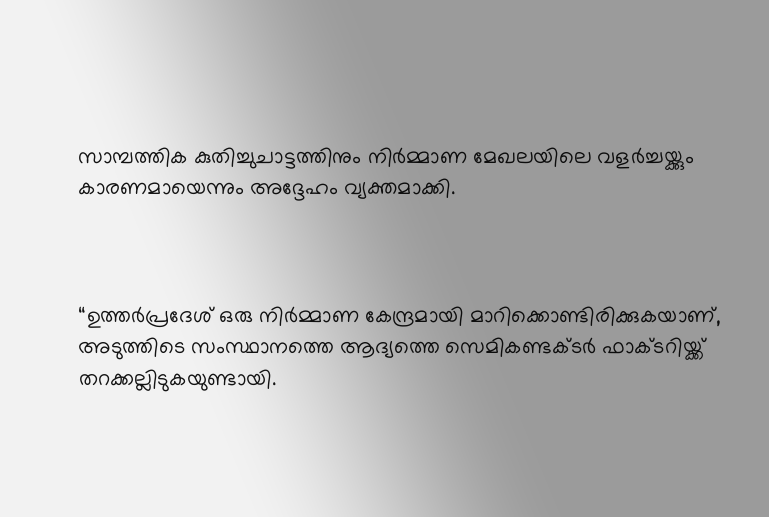സാമ്പത്തിക കുതിച്ചുചാട്ടത്തിനും നിർമ്മാണ മേഖലയിലെ വളർച്ചയ്ക്കും കാരണമായെന്നും അദ്ദേഹം വ്യക്തമാക്കി.



“ഉത്തർപ്രദേശ് ഒരു നിർമ്മാണ കേന്ദ്രമായി മാറിക്കൊണ്ടിരിക്കുകയാണ്, അടുത്തിടെ സംസ്ഥാനത്തെ ആദ്യത്തെ സെമികണ്ടക്ടർ ഫാക്ടറിയ്ക്ക് തറക്കല്ലിടുകയുണ്ടായി.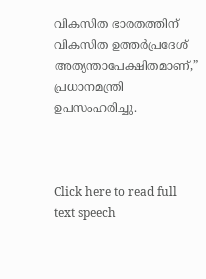വികസിത ഭാരതത്തിന് വികസിത ഉത്തർപ്രദേശ് അത്യന്താപേക്ഷിതമാണ്,” പ്രധാനമന്ത്രി ഉപസംഹരിച്ചു.



Click here to read full text speech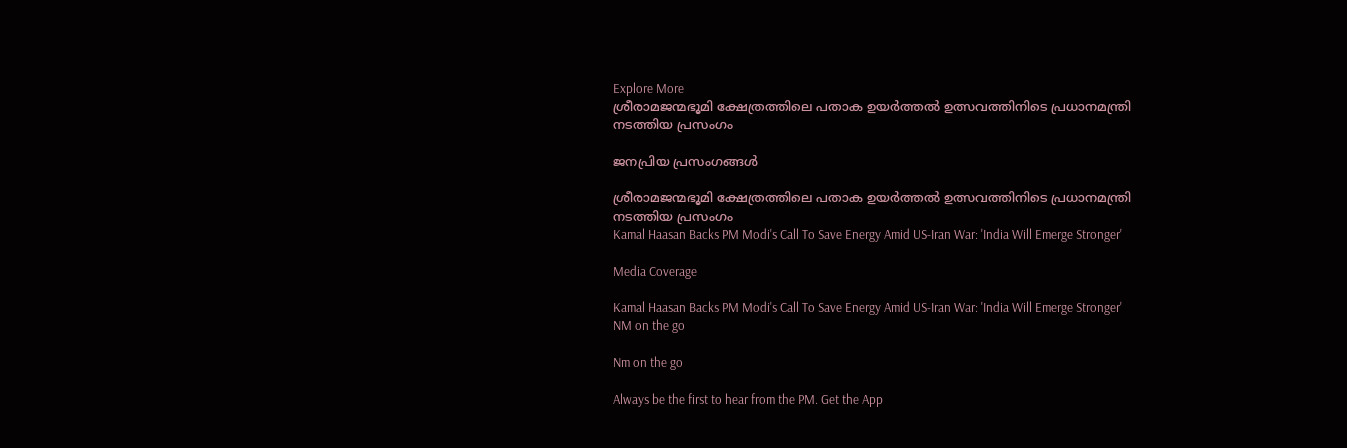Explore More
ശ്രീരാമജന്മഭൂമി ക്ഷേത്രത്തിലെ പതാക ഉയർത്തൽ ഉത്സവത്തിനിടെ പ്രധാനമന്ത്രി നടത്തിയ പ്രസംഗം

ജനപ്രിയ പ്രസംഗങ്ങൾ

ശ്രീരാമജന്മഭൂമി ക്ഷേത്രത്തിലെ പതാക ഉയർത്തൽ ഉത്സവത്തിനിടെ പ്രധാനമന്ത്രി നടത്തിയ പ്രസംഗം
Kamal Haasan Backs PM Modi's Call To Save Energy Amid US-Iran War: 'India Will Emerge Stronger'

Media Coverage

Kamal Haasan Backs PM Modi's Call To Save Energy Amid US-Iran War: 'India Will Emerge Stronger'
NM on the go

Nm on the go

Always be the first to hear from the PM. Get the App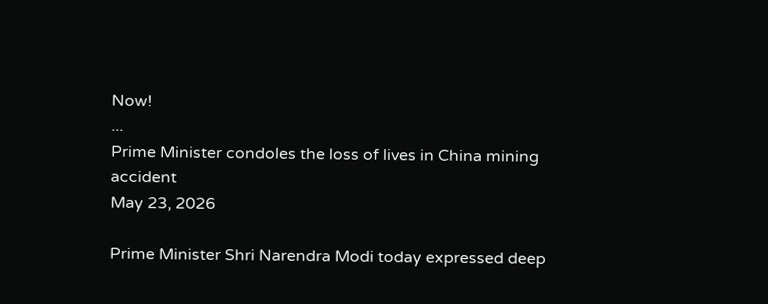Now!
...
Prime Minister condoles the loss of lives in China mining accident
May 23, 2026

Prime Minister Shri Narendra Modi today expressed deep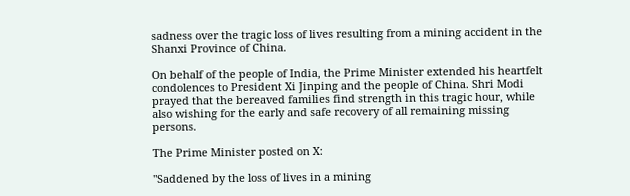sadness over the tragic loss of lives resulting from a mining accident in the Shanxi Province of China.

On behalf of the people of India, the Prime Minister extended his heartfelt condolences to President Xi Jinping and the people of China. Shri Modi prayed that the bereaved families find strength in this tragic hour, while also wishing for the early and safe recovery of all remaining missing persons.

The Prime Minister posted on X:

"Saddened by the loss of lives in a mining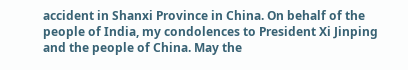accident in Shanxi Province in China. On behalf of the people of India, my condolences to President Xi Jinping and the people of China. May the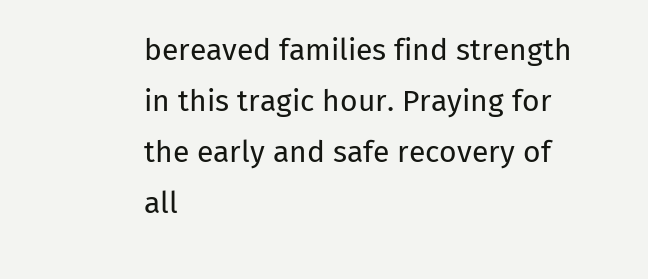bereaved families find strength in this tragic hour. Praying for the early and safe recovery of all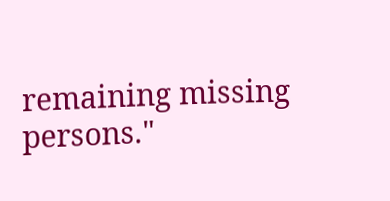remaining missing persons."